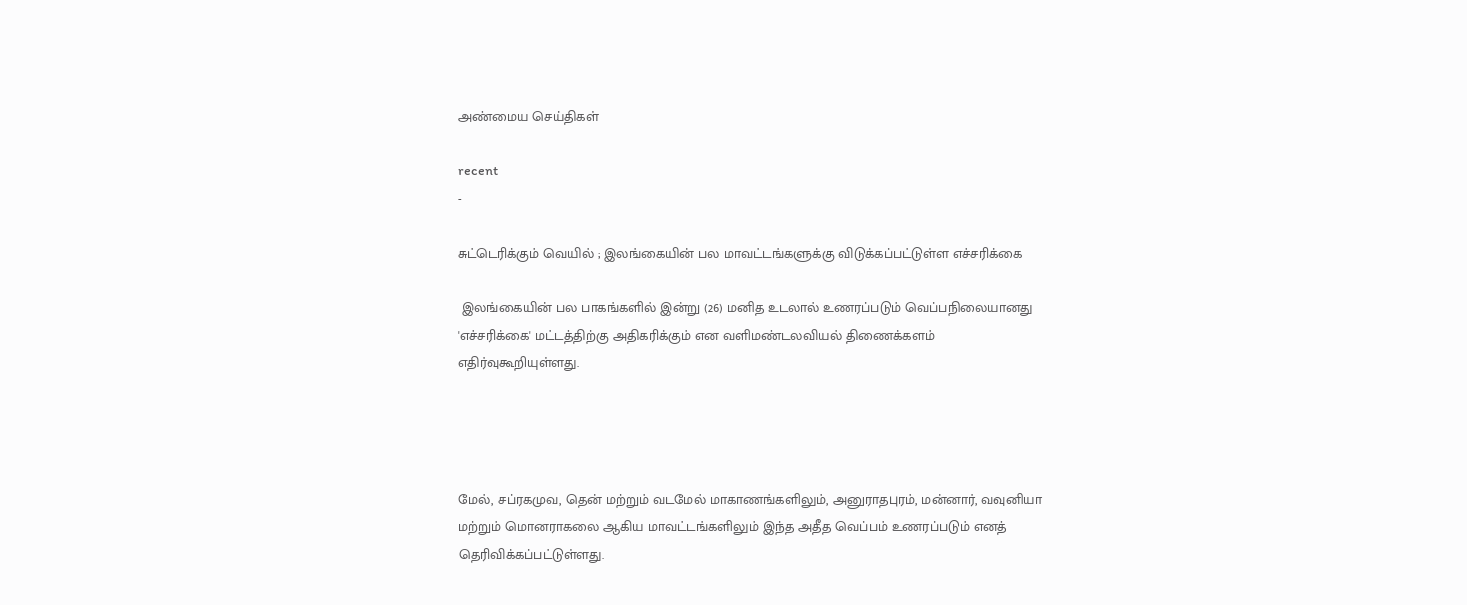அண்மைய செய்திகள்

recent
-

சுட்டெரிக்கும் வெயில் ; இலங்கையின் பல மாவட்டங்களுக்கு விடுக்கப்பட்டுள்ள எச்சரிக்கை

 இலங்கையின் பல பாகங்களில் இன்று (26) மனித உடலால் உணரப்படும் வெப்பநிலையானது 'எச்சரிக்கை' மட்டத்திற்கு அதிகரிக்கும் என வளிமண்டலவியல் திணைக்களம் எதிர்வுகூறியுள்ளது.




மேல், சப்ரகமுவ, தென் மற்றும் வடமேல் மாகாணங்களிலும், அனுராதபுரம், மன்னார், வவுனியா மற்றும் மொனராகலை ஆகிய மாவட்டங்களிலும் இந்த அதீத வெப்பம் உணரப்படும் எனத் தெரிவிக்கப்பட்டுள்ளது.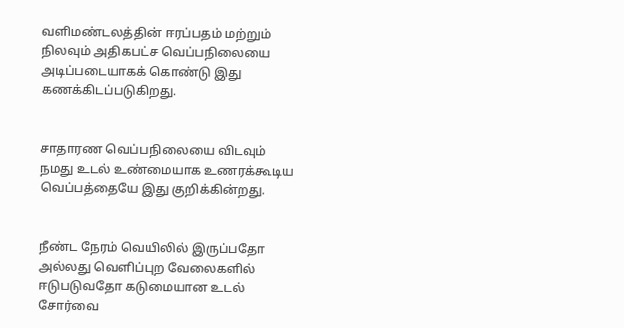வளிமண்டலத்தின் ஈரப்பதம் மற்றும் நிலவும் அதிகபட்ச வெப்பநிலையை அடிப்படையாகக் கொண்டு இது கணக்கிடப்படுகிறது.


சாதாரண வெப்பநிலையை விடவும் நமது உடல் உண்மையாக உணரக்கூடிய வெப்பத்தையே இது குறிக்கின்றது.


நீண்ட நேரம் வெயிலில் இருப்பதோ அல்லது வெளிப்புற வேலைகளில் ஈடுபடுவதோ கடுமையான உடல் சோர்வை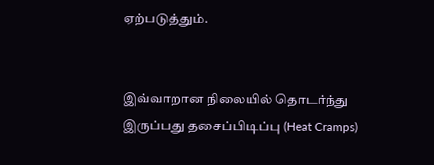ஏற்படுத்தும்.


இவ்வாறான நிலையில் தொடர்ந்து இருப்பது தசைப்பிடிப்பு (Heat Cramps)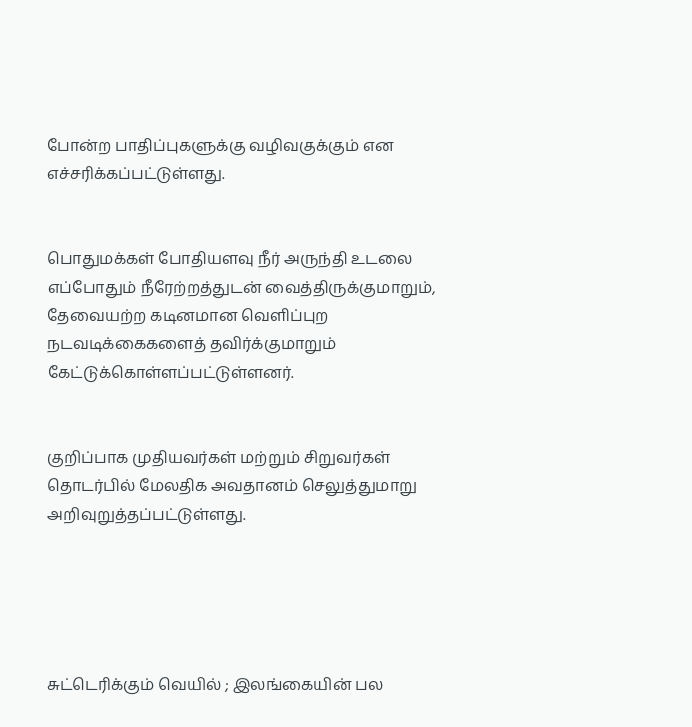போன்ற பாதிப்புகளுக்கு வழிவகுக்கும் என எச்சரிக்கப்பட்டுள்ளது.


பொதுமக்கள் போதியளவு நீர் அருந்தி உடலை எப்போதும் நீரேற்றத்துடன் வைத்திருக்குமாறும், தேவையற்ற கடினமான வெளிப்புற நடவடிக்கைகளைத் தவிர்க்குமாறும் கேட்டுக்கொள்ளப்பட்டுள்ளனர்.


குறிப்பாக முதியவர்கள் மற்றும் சிறுவர்கள் தொடர்பில் மேலதிக அவதானம் செலுத்துமாறு அறிவுறுத்தப்பட்டுள்ளது.





சுட்டெரிக்கும் வெயில் ; இலங்கையின் பல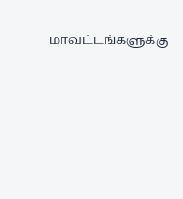மாவட்டங்களுக்கு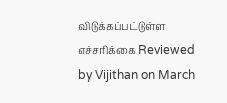விடுக்கப்பட்டுள்ள எச்சரிக்கை Reviewed by Vijithan on March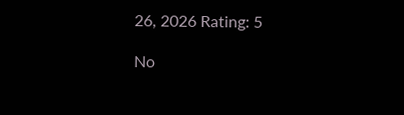26, 2026 Rating: 5

No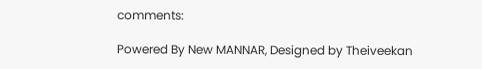comments:

Powered By New MANNAR, Designed by Theiveekan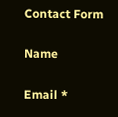Contact Form

Name

Email *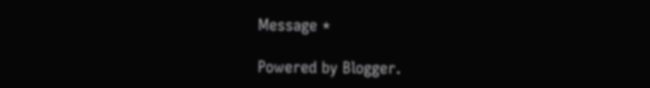Message *

Powered by Blogger.